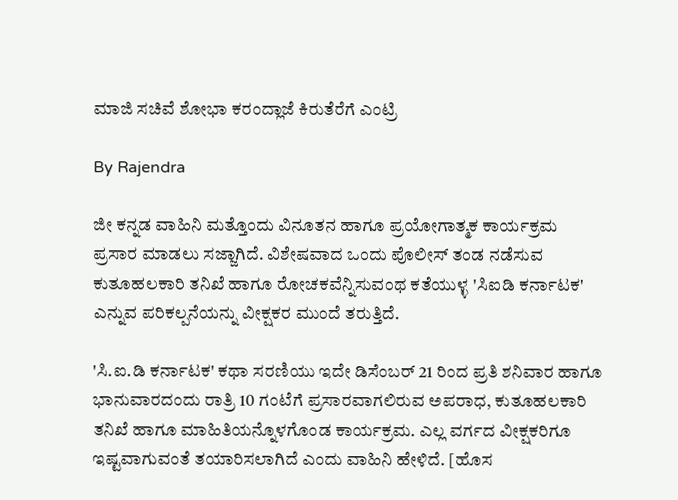ಮಾಜಿ ಸಚಿವೆ ಶೋಭಾ ಕರಂದ್ಲಾಜೆ ಕಿರುತೆರೆಗೆ ಎಂಟ್ರಿ

By Rajendra

ಜೀ ಕನ್ನಡ ವಾಹಿನಿ ಮತ್ತೊಂದು ವಿನೂತನ ಹಾಗೂ ಪ್ರಯೋಗಾತ್ಮಕ ಕಾರ್ಯಕ್ರಮ ಪ್ರಸಾರ ಮಾಡಲು ಸಜ್ಜಾಗಿದೆ. ವಿಶೇಷವಾದ ಒಂದು ಪೊಲೀಸ್ ತಂಡ ನಡೆಸುವ ಕುತೂಹಲಕಾರಿ ತನಿಖೆ ಹಾಗೂ ರೋಚಕವೆನ್ನಿಸುವಂಥ ಕತೆಯುಳ್ಳ 'ಸಿಐಡಿ ಕರ್ನಾಟಕ' ಎನ್ನುವ ಪರಿಕಲ್ಪನೆಯನ್ನು ವೀಕ್ಷಕರ ಮುಂದೆ ತರುತ್ತಿದೆ.

'ಸಿ.ಐ.ಡಿ ಕರ್ನಾಟಕ' ಕಥಾ ಸರಣಿಯು ಇದೇ ಡಿಸೆಂಬರ್ 21 ರಿಂದ ಪ್ರತಿ ಶನಿವಾರ ಹಾಗೂ ಭಾನುವಾರದಂದು ರಾತ್ರಿ 10 ಗಂಟೆಗೆ ಪ್ರಸಾರವಾಗಲಿರುವ ಅಪರಾಧ, ಕುತೂಹಲಕಾರಿ ತನಿಖೆ ಹಾಗೂ ಮಾಹಿತಿಯನ್ನೊಳಗೊಂಡ ಕಾರ್ಯಕ್ರಮ. ಎಲ್ಲ ವರ್ಗದ ವೀಕ್ಷಕರಿಗೂ ಇಷ್ಟವಾಗುವಂತೆ ತಯಾರಿಸಲಾಗಿದೆ ಎಂದು ವಾಹಿನಿ ಹೇಳಿದೆ. [ಹೊಸ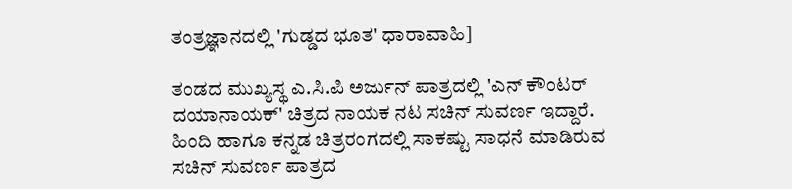ತಂತ್ರಜ್ಞಾನದಲ್ಲಿ 'ಗುಡ್ಡದ ಭೂತ' ಧಾರಾವಾಹಿ]

ತಂಡದ ಮುಖ್ಯಸ್ಥ ಎ.ಸಿ.ಪಿ ಅರ್ಜುನ್ ಪಾತ್ರದಲ್ಲಿ 'ಎನ್ ಕೌಂಟರ್ ದಯಾನಾಯಕ್' ಚಿತ್ರದ ನಾಯಕ ನಟ ಸಚಿನ್ ಸುವರ್ಣ ಇದ್ದಾರೆ. ಹಿಂದಿ ಹಾಗೂ ಕನ್ನಡ ಚಿತ್ರರಂಗದಲ್ಲಿ ಸಾಕಷ್ಟು ಸಾಧನೆ ಮಾಡಿರುವ ಸಚಿನ್ ಸುವರ್ಣ ಪಾತ್ರದ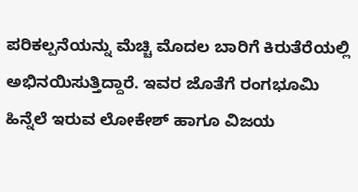ಪರಿಕಲ್ಪನೆಯನ್ನು ಮೆಚ್ಚಿ ಮೊದಲ ಬಾರಿಗೆ ಕಿರುತೆರೆಯಲ್ಲಿ ಅಭಿನಯಿಸುತ್ತಿದ್ದಾರೆ. ಇವರ ಜೊತೆಗೆ ರಂಗಭೂಮಿ ಹಿನ್ನೆಲೆ ಇರುವ ಲೋಕೇಶ್ ಹಾಗೂ ವಿಜಯ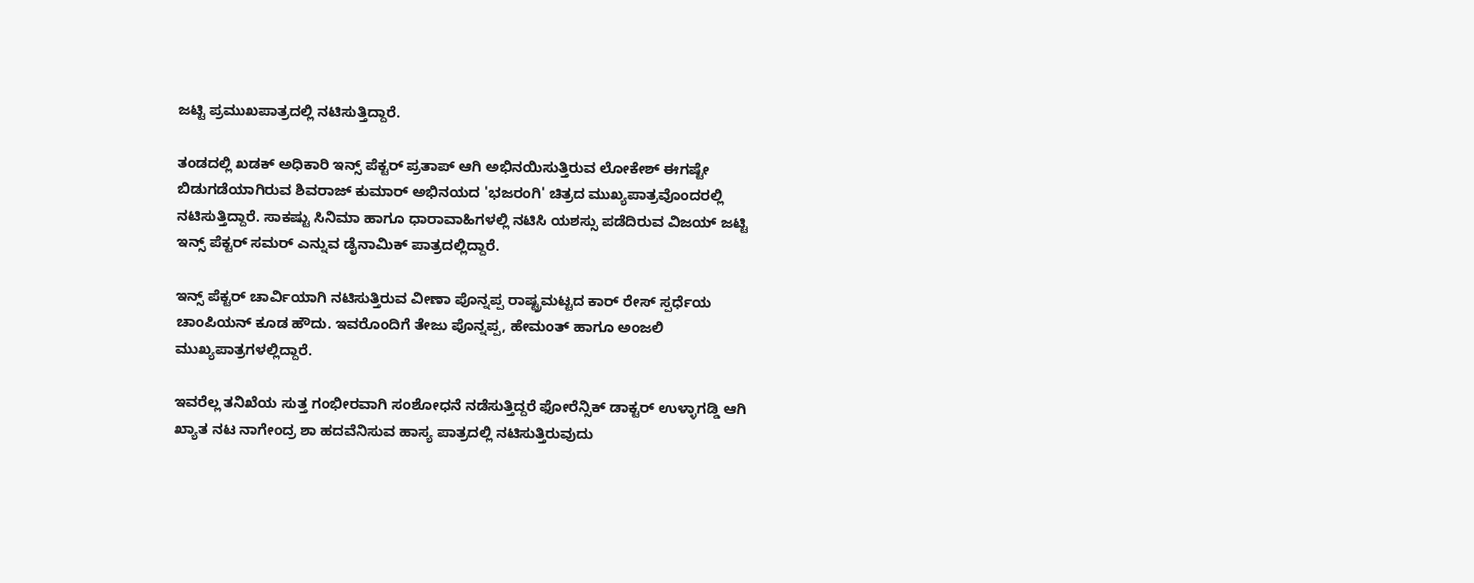ಜಟ್ಟಿ ಪ್ರಮುಖಪಾತ್ರದಲ್ಲಿ ನಟಿಸುತ್ತಿದ್ದಾರೆ.

ತಂಡದಲ್ಲಿ ಖಡಕ್ ಅಧಿಕಾರಿ ಇನ್ಸ್ ಪೆಕ್ಟರ್ ಪ್ರತಾಪ್ ಆಗಿ ಅಭಿನಯಿಸುತ್ತಿರುವ ಲೋಕೇಶ್ ಈಗಷ್ಟೇ ಬಿಡುಗಡೆಯಾಗಿರುವ ಶಿವರಾಜ್ ಕುಮಾರ್ ಅಭಿನಯದ 'ಭಜರಂಗಿ' ಚಿತ್ರದ ಮುಖ್ಯಪಾತ್ರವೊಂದರಲ್ಲಿ ನಟಿಸುತ್ತಿದ್ದಾರೆ. ಸಾಕಷ್ಟು ಸಿನಿಮಾ ಹಾಗೂ ಧಾರಾವಾಹಿಗಳಲ್ಲಿ ನಟಿಸಿ ಯಶಸ್ಸು ಪಡೆದಿರುವ ವಿಜಯ್ ಜಟ್ಟಿ ಇನ್ಸ್ ಪೆಕ್ಟರ್ ಸಮರ್ ಎನ್ನುವ ಡೈನಾಮಿಕ್ ಪಾತ್ರದಲ್ಲಿದ್ದಾರೆ.

ಇನ್ಸ್ ಪೆಕ್ಟರ್ ಚಾರ್ವಿಯಾಗಿ ನಟಿಸುತ್ತಿರುವ ವೀಣಾ ಪೊನ್ನಪ್ಪ ರಾಷ್ಟ್ರಮಟ್ಟದ ಕಾರ್ ರೇಸ್ ಸ್ಪರ್ಧೆಯ ಚಾಂಪಿಯನ್ ಕೂಡ ಹೌದು. ಇವರೊಂದಿಗೆ ತೇಜು ಪೊನ್ನಪ್ಪ, ಹೇಮಂತ್ ಹಾಗೂ ಅಂಜಲಿ ಮುಖ್ಯಪಾತ್ರಗಳಲ್ಲಿದ್ದಾರೆ.

ಇವರೆಲ್ಲ ತನಿಖೆಯ ಸುತ್ತ ಗಂಭೀರವಾಗಿ ಸಂಶೋಧನೆ ನಡೆಸುತ್ತಿದ್ದರೆ ಫೋರೆನ್ಸಿಕ್ ಡಾಕ್ಟರ್ ಉಳ್ಳಾಗಡ್ಡಿ ಆಗಿ ಖ್ಯಾತ ನಟ ನಾಗೇಂದ್ರ ಶಾ ಹದವೆನಿಸುವ ಹಾಸ್ಯ ಪಾತ್ರದಲ್ಲಿ ನಟಿಸುತ್ತಿರುವುದು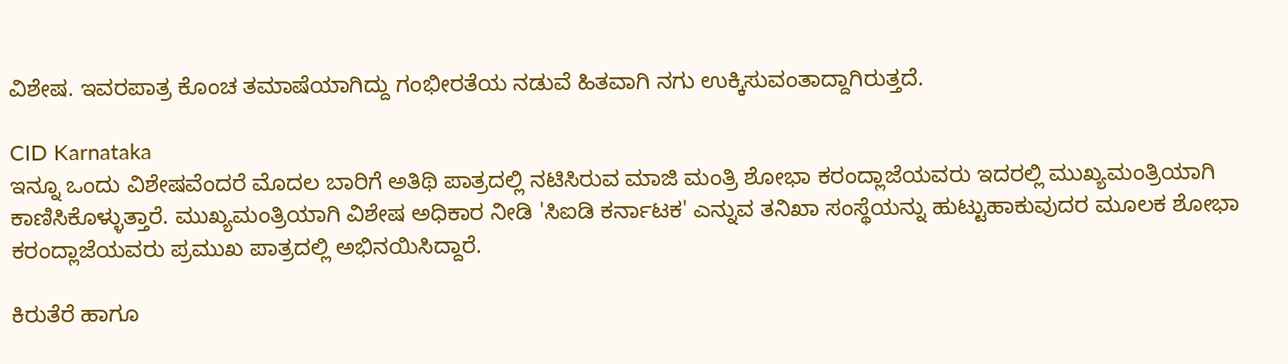ವಿಶೇಷ. ಇವರಪಾತ್ರ ಕೊಂಚ ತಮಾಷೆಯಾಗಿದ್ದು ಗಂಭೀರತೆಯ ನಡುವೆ ಹಿತವಾಗಿ ನಗು ಉಕ್ಕಿಸುವಂತಾದ್ದಾಗಿರುತ್ತದೆ.

CID Karnataka
ಇನ್ನೂ ಒಂದು ವಿಶೇಷವೆಂದರೆ ಮೊದಲ ಬಾರಿಗೆ ಅತಿಥಿ ಪಾತ್ರದಲ್ಲಿ ನಟಿಸಿರುವ ಮಾಜಿ ಮಂತ್ರಿ ಶೋಭಾ ಕರಂದ್ಲಾಜೆಯವರು ಇದರಲ್ಲಿ ಮುಖ್ಯಮಂತ್ರಿಯಾಗಿ ಕಾಣಿಸಿಕೊಳ್ಳುತ್ತಾರೆ. ಮುಖ್ಯಮಂತ್ರಿಯಾಗಿ ವಿಶೇಷ ಅಧಿಕಾರ ನೀಡಿ 'ಸಿಐಡಿ ಕರ್ನಾಟಕ' ಎನ್ನುವ ತನಿಖಾ ಸಂಸ್ಥೆಯನ್ನು ಹುಟ್ಟುಹಾಕುವುದರ ಮೂಲಕ ಶೋಭಾ ಕರಂದ್ಲಾಜೆಯವರು ಪ್ರಮುಖ ಪಾತ್ರದಲ್ಲಿ ಅಭಿನಯಿಸಿದ್ದಾರೆ.

ಕಿರುತೆರೆ ಹಾಗೂ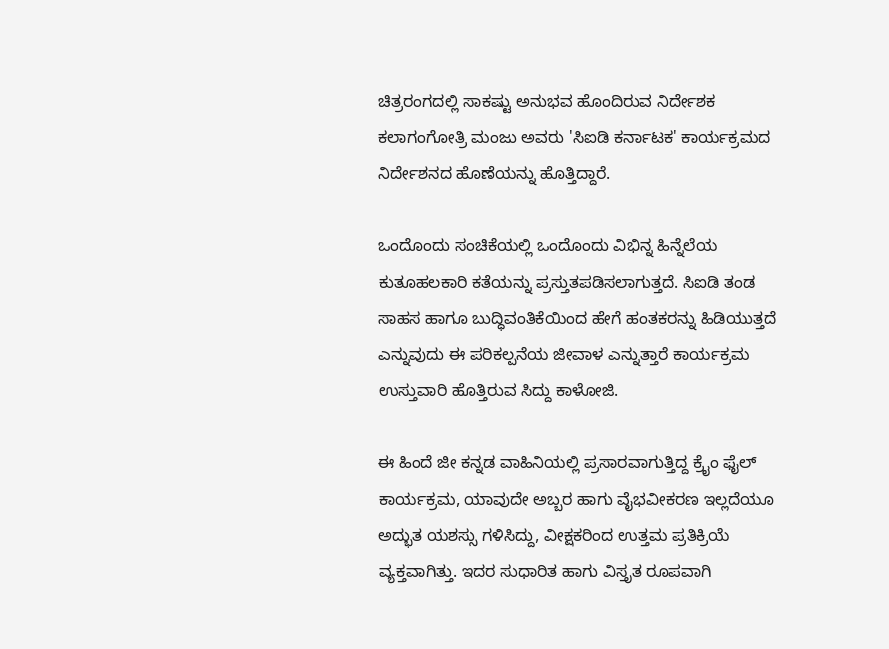ಚಿತ್ರರಂಗದಲ್ಲಿ ಸಾಕಷ್ಟು ಅನುಭವ ಹೊಂದಿರುವ ನಿರ್ದೇಶಕ ಕಲಾಗಂಗೋತ್ರಿ ಮಂಜು ಅವರು 'ಸಿಐಡಿ ಕರ್ನಾಟಕ' ಕಾರ್ಯಕ್ರಮದ ನಿರ್ದೇಶನದ ಹೊಣೆಯನ್ನು ಹೊತ್ತಿದ್ದಾರೆ.

ಒಂದೊಂದು ಸಂಚಿಕೆಯಲ್ಲಿ ಒಂದೊಂದು ವಿಭಿನ್ನ ಹಿನ್ನೆಲೆಯ ಕುತೂಹಲಕಾರಿ ಕತೆಯನ್ನು ಪ್ರಸ್ತುತಪಡಿಸಲಾಗುತ್ತದೆ. ಸಿಐಡಿ ತಂಡ ಸಾಹಸ ಹಾಗೂ ಬುದ್ಧಿವಂತಿಕೆಯಿಂದ ಹೇಗೆ ಹಂತಕರನ್ನು ಹಿಡಿಯುತ್ತದೆ ಎನ್ನುವುದು ಈ ಪರಿಕಲ್ಪನೆಯ ಜೀವಾಳ ಎನ್ನುತ್ತಾರೆ ಕಾರ್ಯಕ್ರಮ ಉಸ್ತುವಾರಿ ಹೊತ್ತಿರುವ ಸಿದ್ದು ಕಾಳೋಜಿ.

ಈ ಹಿಂದೆ ಜೀ ಕನ್ನಡ ವಾಹಿನಿಯಲ್ಲಿ ಪ್ರಸಾರವಾಗುತ್ತಿದ್ದ ಕ್ರೈಂ ಫೈಲ್ ಕಾರ್ಯಕ್ರಮ, ಯಾವುದೇ ಅಬ್ಬರ ಹಾಗು ವೈಭವೀಕರಣ ಇಲ್ಲದೆಯೂ ಅದ್ಭುತ ಯಶಸ್ಸು ಗಳಿಸಿದ್ದು, ವೀಕ್ಷಕರಿಂದ ಉತ್ತಮ ಪ್ರತಿಕ್ರಿಯೆ ವ್ಯಕ್ತವಾಗಿತ್ತು. ಇದರ ಸುಧಾರಿತ ಹಾಗು ವಿಸ್ತೃತ ರೂಪವಾಗಿ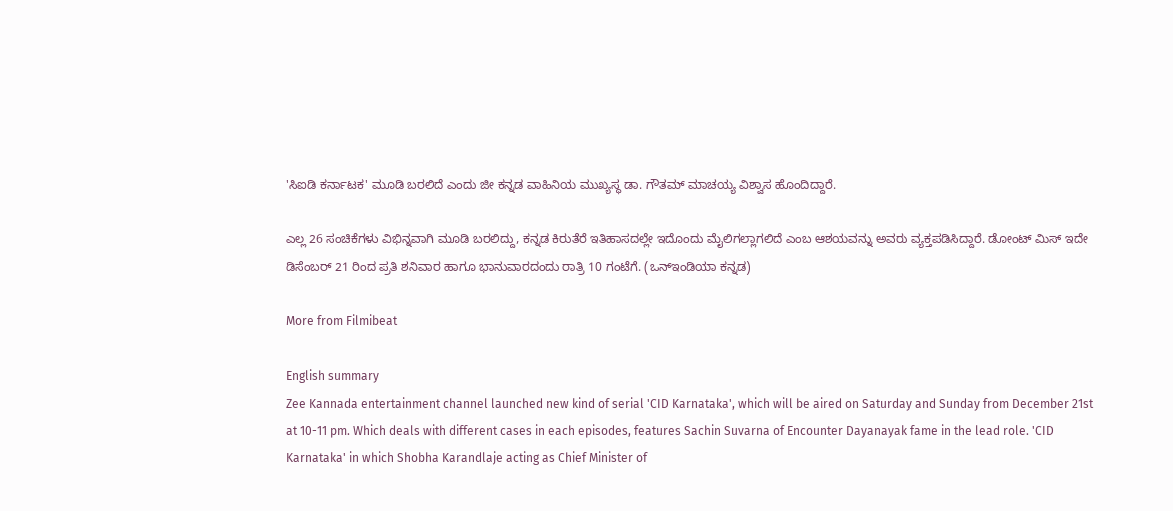'ಸಿಐಡಿ ಕರ್ನಾಟಕ' ಮೂಡಿ ಬರಲಿದೆ ಎಂದು ಜೀ ಕನ್ನಡ ವಾಹಿನಿಯ ಮುಖ್ಯಸ್ಥ ಡಾ. ಗೌತಮ್ ಮಾಚಯ್ಯ ವಿಶ್ವಾಸ ಹೊಂದಿದ್ದಾರೆ.

ಎಲ್ಲ 26 ಸಂಚಿಕೆಗಳು ವಿಭಿನ್ನವಾಗಿ ಮೂಡಿ ಬರಲಿದ್ದು, ಕನ್ನಡ ಕಿರುತೆರೆ ಇತಿಹಾಸದಲ್ಲೇ ಇದೊಂದು ಮೈಲಿಗಲ್ಲಾಗಲಿದೆ ಎಂಬ ಆಶಯವನ್ನು ಅವರು ವ್ಯಕ್ತಪಡಿಸಿದ್ದಾರೆ. ಡೋಂಟ್ ಮಿಸ್ ಇದೇ ಡಿಸೆಂಬರ್ 21 ರಿಂದ ಪ್ರತಿ ಶನಿವಾರ ಹಾಗೂ ಭಾನುವಾರದಂದು ರಾತ್ರಿ 10 ಗಂಟೆಗೆ. (ಒನ್ಇಂಡಿಯಾ ಕನ್ನಡ)

More from Filmibeat

English summary
Zee Kannada entertainment channel launched new kind of serial 'CID Karnataka', which will be aired on Saturday and Sunday from December 21st at 10-11 pm. Which deals with different cases in each episodes, features Sachin Suvarna of Encounter Dayanayak fame in the lead role. 'CID Karnataka' in which Shobha Karandlaje acting as Chief Minister of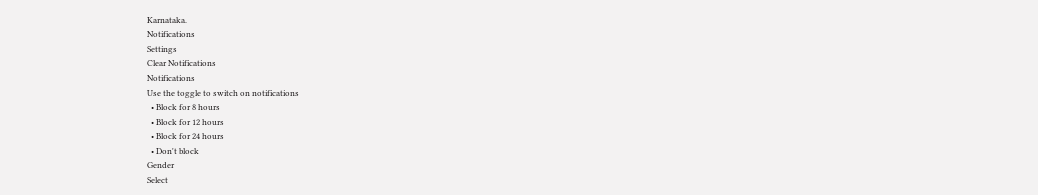Karnataka.
Notifications
Settings
Clear Notifications
Notifications
Use the toggle to switch on notifications
  • Block for 8 hours
  • Block for 12 hours
  • Block for 24 hours
  • Don't block
Gender
Select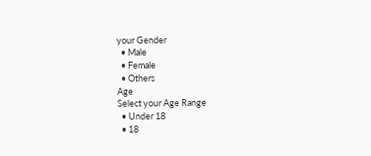your Gender
  • Male
  • Female
  • Others
Age
Select your Age Range
  • Under 18
  • 18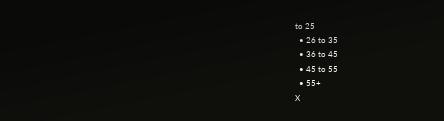to 25
  • 26 to 35
  • 36 to 45
  • 45 to 55
  • 55+
X